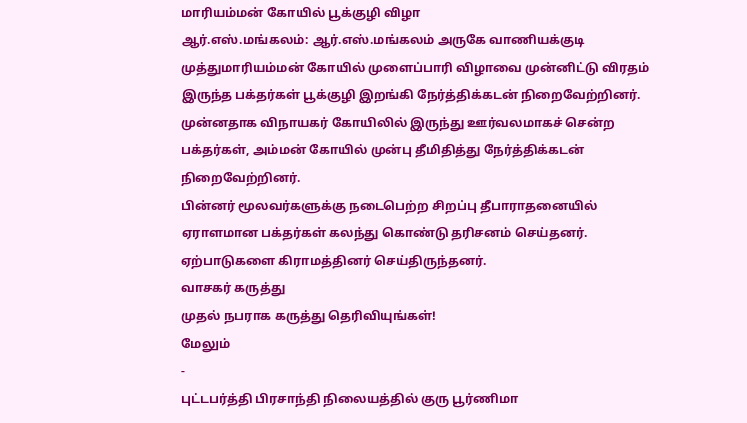மாரியம்மன் கோயில் பூக்குழி விழா
ஆர்.எஸ்.மங்கலம்: ஆர்.எஸ்.மங்கலம் அருகே வாணியக்குடி முத்துமாரியம்மன் கோயில் முளைப்பாரி விழாவை முன்னிட்டு விரதம் இருந்த பக்தர்கள் பூக்குழி இறங்கி நேர்த்திக்கடன் நிறைவேற்றினர். முன்னதாக விநாயகர் கோயிலில் இருந்து ஊர்வலமாகச் சென்ற பக்தர்கள், அம்மன் கோயில் முன்பு தீமிதித்து நேர்த்திக்கடன் நிறைவேற்றினர்.
பின்னர் மூலவர்களுக்கு நடைபெற்ற சிறப்பு தீபாராதனையில் ஏராளமான பக்தர்கள் கலந்து கொண்டு தரிசனம் செய்தனர். ஏற்பாடுகளை கிராமத்தினர் செய்திருந்தனர்.
வாசகர் கருத்து
முதல் நபராக கருத்து தெரிவியுங்கள்!
மேலும்
-
புட்டபர்த்தி பிரசாந்தி நிலையத்தில் குரு பூர்ணிமா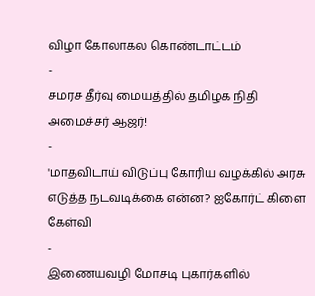விழா கோலாகல கொண்டாட்டம்
-
சமரச தீர்வு மையத்தில் தமிழக நிதி அமைச்சர் ஆஜர்!
-
'மாதவிடாய் விடுப்பு கோரிய வழக்கில் அரசு எடுத்த நடவடிக்கை என்ன? ஐகோர்ட் கிளை கேள்வி
-
இணையவழி மோசடி புகார்களில்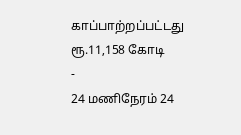காப்பாற்றப்பட்டது ரூ.11,158 கோடி
-
24 மணிநேரம் 24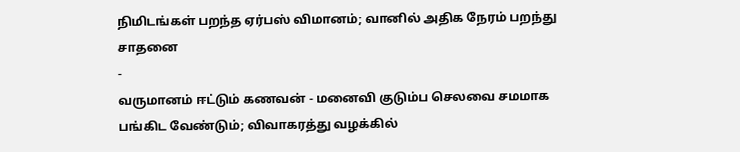நிமிடங்கள் பறந்த ஏர்பஸ் விமானம்; வானில் அதிக நேரம் பறந்து சாதனை
-
வருமானம் ஈட்டும் கணவன் - மனைவி குடும்ப செலவை சமமாக பங்கிட வேண்டும்; விவாகரத்து வழக்கில்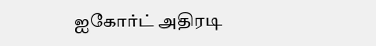ஐகோர்ட் அதிரடி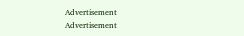Advertisement
Advertisement